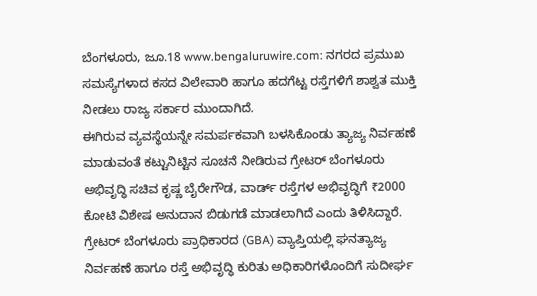ಬೆಂಗಳೂರು, ಜೂ.18 www.bengaluruwire.com: ನಗರದ ಪ್ರಮುಖ ಸಮಸ್ಯೆಗಳಾದ ಕಸದ ವಿಲೇವಾರಿ ಹಾಗೂ ಹದಗೆಟ್ಟ ರಸ್ತೆಗಳಿಗೆ ಶಾಶ್ವತ ಮುಕ್ತಿ ನೀಡಲು ರಾಜ್ಯ ಸರ್ಕಾರ ಮುಂದಾಗಿದೆ.
ಈಗಿರುವ ವ್ಯವಸ್ಥೆಯನ್ನೇ ಸಮರ್ಪಕವಾಗಿ ಬಳಸಿಕೊಂಡು ತ್ಯಾಜ್ಯ ನಿರ್ವಹಣೆ ಮಾಡುವಂತೆ ಕಟ್ಟುನಿಟ್ಟಿನ ಸೂಚನೆ ನೀಡಿರುವ ಗ್ರೇಟರ್ ಬೆಂಗಳೂರು ಅಭಿವೃದ್ಧಿ ಸಚಿವ ಕೃಷ್ಣ ಬೈರೇಗೌಡ, ವಾರ್ಡ್ ರಸ್ತೆಗಳ ಅಭಿವೃದ್ಧಿಗೆ ₹2000 ಕೋಟಿ ವಿಶೇಷ ಅನುದಾನ ಬಿಡುಗಡೆ ಮಾಡಲಾಗಿದೆ ಎಂದು ತಿಳಿಸಿದ್ದಾರೆ.
ಗ್ರೇಟರ್ ಬೆಂಗಳೂರು ಪ್ರಾಧಿಕಾರದ (GBA) ವ್ಯಾಪ್ತಿಯಲ್ಲಿ ಘನತ್ಯಾಜ್ಯ ನಿರ್ವಹಣೆ ಹಾಗೂ ರಸ್ತೆ ಅಭಿವೃದ್ಧಿ ಕುರಿತು ಅಧಿಕಾರಿಗಳೊಂದಿಗೆ ಸುದೀರ್ಘ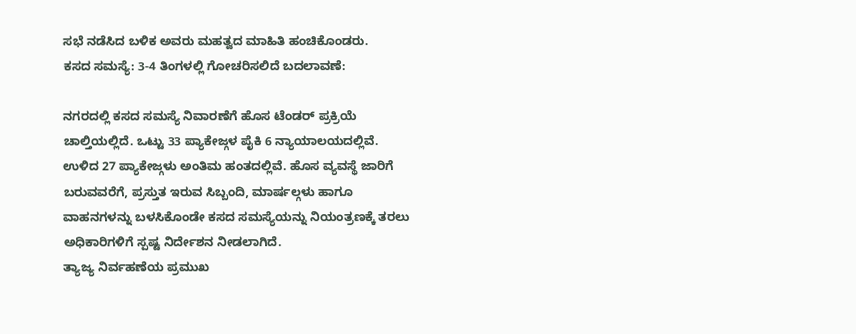ಸಭೆ ನಡೆಸಿದ ಬಳಿಕ ಅವರು ಮಹತ್ವದ ಮಾಹಿತಿ ಹಂಚಿಕೊಂಡರು.
ಕಸದ ಸಮಸ್ಯೆ: 3-4 ತಿಂಗಳಲ್ಲಿ ಗೋಚರಿಸಲಿದೆ ಬದಲಾವಣೆ:

ನಗರದಲ್ಲಿ ಕಸದ ಸಮಸ್ಯೆ ನಿವಾರಣೆಗೆ ಹೊಸ ಟೆಂಡರ್ ಪ್ರಕ್ರಿಯೆ ಚಾಲ್ತಿಯಲ್ಲಿದೆ. ಒಟ್ಟು 33 ಪ್ಯಾಕೇಜ್ಗಳ ಪೈಕಿ 6 ನ್ಯಾಯಾಲಯದಲ್ಲಿವೆ. ಉಳಿದ 27 ಪ್ಯಾಕೇಜ್ಗಳು ಅಂತಿಮ ಹಂತದಲ್ಲಿವೆ. ಹೊಸ ವ್ಯವಸ್ಥೆ ಜಾರಿಗೆ ಬರುವವರೆಗೆ, ಪ್ರಸ್ತುತ ಇರುವ ಸಿಬ್ಬಂದಿ, ಮಾರ್ಷಲ್ಗಳು ಹಾಗೂ ವಾಹನಗಳನ್ನು ಬಳಸಿಕೊಂಡೇ ಕಸದ ಸಮಸ್ಯೆಯನ್ನು ನಿಯಂತ್ರಣಕ್ಕೆ ತರಲು ಅಧಿಕಾರಿಗಳಿಗೆ ಸ್ಪಷ್ಟ ನಿರ್ದೇಶನ ನೀಡಲಾಗಿದೆ.
ತ್ಯಾಜ್ಯ ನಿರ್ವಹಣೆಯ ಪ್ರಮುಖ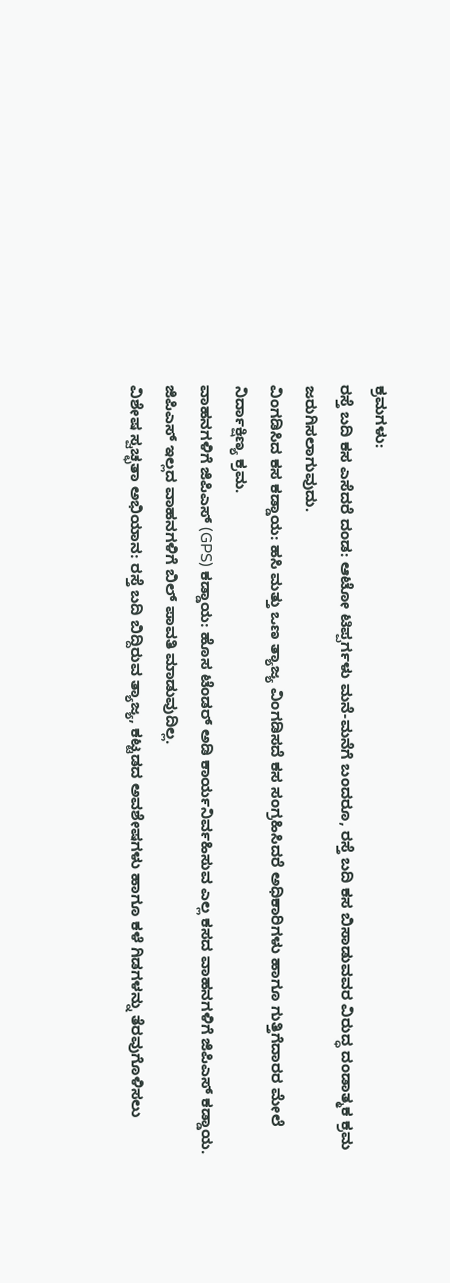ಕ್ರಮಗಳು:
ರಸ್ತೆ ಬದಿ ಕಸ ಎಸೆದರೆ ದಂಡ: ಆಟೋ ಟಿಪ್ಪರ್ಗಳು ಮನೆ-ಮನೆಗೆ ಬಂದರೂ, ರಸ್ತೆ ಬದಿ ಕಸ ಬಿಸಾಡುವವರ ವಿರುದ್ಧ ದಂಡಾತ್ಮಕ ಕ್ರಮ ಜರುಗಿಸಲಾಗುವುದು.
ವಿಂಗಡಿಸಿದ ಕಸ ಕಡ್ಡಾಯ: ಹಸಿ ಮತ್ತು ಒಣ ತ್ಯಾಜ್ಯ ವಿಂಗಡಿಸದೆ ಕಸ ಸಂಗ್ರಹಿಸಿದರೆ ಅಧಿಕಾರಿಗಳು ಹಾಗೂ ಗುತ್ತಿಗೆದಾರರ ಮೇಲೆ ನಿರ್ದಾಕ್ಷಿಣ್ಯ ಕ್ರಮ.
ವಾಹನಗಳಿಗೆ ಜಿಪಿಎಸ್ (GPS) ಕಡ್ಡಾಯ: ಹೊಸ ಟೆಂಡರ್ ಅಡಿ ಕಾರ್ಯನಿರ್ವಹಿಸುವ ಎಲ್ಲ ಕಸದ ವಾಹನಗಳಿಗೆ ಜಿಪಿಎಸ್ ಕಡ್ಡಾಯ. ಜಿಪಿಎಸ್ ಇಲ್ಲದ ವಾಹನಗಳಿಗೆ ಬಿಲ್ ಪಾವತಿ ಮಾಡುವುದಿಲ್ಲ.
ವಿಶೇಷ ಸ್ವಚ್ಛತಾ ಅಭಿಯಾನ: ರಸ್ತೆ ಬದಿ ಬಿದ್ದಿರುವ ತ್ಯಾಜ್ಯ, ಕಟ್ಟಡದ ಅವಶೇಷಗಳು ಹಾಗೂ ಕಳೆ ಗಿಡಗಳನ್ನು ತೆರವುಗೊಳಿಸಲು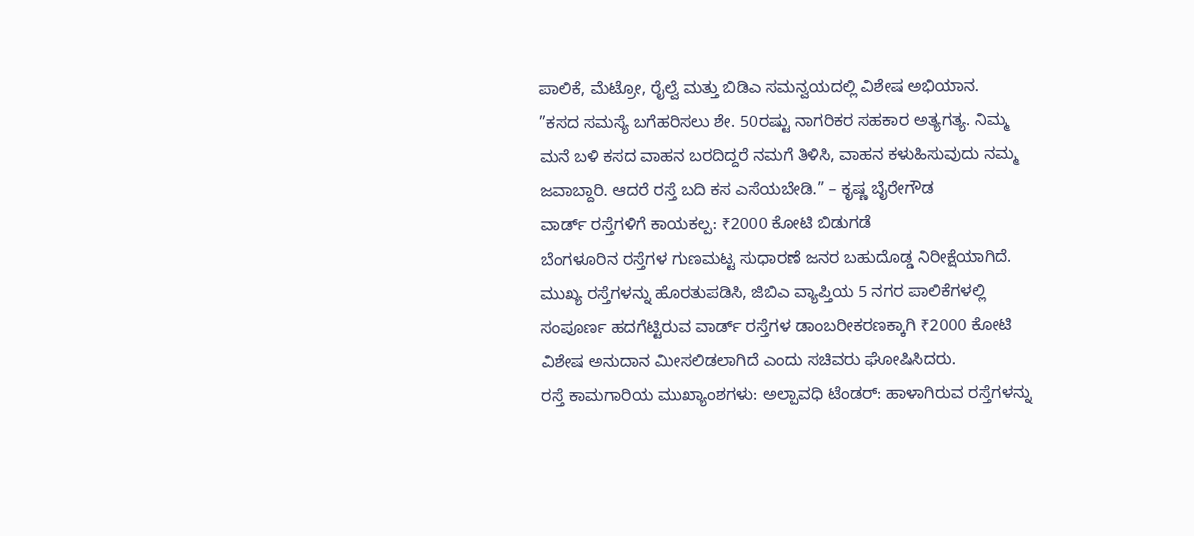ಪಾಲಿಕೆ, ಮೆಟ್ರೋ, ರೈಲ್ವೆ ಮತ್ತು ಬಿಡಿಎ ಸಮನ್ವಯದಲ್ಲಿ ವಿಶೇಷ ಅಭಿಯಾನ.
”ಕಸದ ಸಮಸ್ಯೆ ಬಗೆಹರಿಸಲು ಶೇ. 50ರಷ್ಟು ನಾಗರಿಕರ ಸಹಕಾರ ಅತ್ಯಗತ್ಯ. ನಿಮ್ಮ ಮನೆ ಬಳಿ ಕಸದ ವಾಹನ ಬರದಿದ್ದರೆ ನಮಗೆ ತಿಳಿಸಿ, ವಾಹನ ಕಳುಹಿಸುವುದು ನಮ್ಮ ಜವಾಬ್ದಾರಿ. ಆದರೆ ರಸ್ತೆ ಬದಿ ಕಸ ಎಸೆಯಬೇಡಿ.” – ಕೃಷ್ಣ ಬೈರೇಗೌಡ
ವಾರ್ಡ್ ರಸ್ತೆಗಳಿಗೆ ಕಾಯಕಲ್ಪ: ₹2000 ಕೋಟಿ ಬಿಡುಗಡೆ
ಬೆಂಗಳೂರಿನ ರಸ್ತೆಗಳ ಗುಣಮಟ್ಟ ಸುಧಾರಣೆ ಜನರ ಬಹುದೊಡ್ಡ ನಿರೀಕ್ಷೆಯಾಗಿದೆ. ಮುಖ್ಯ ರಸ್ತೆಗಳನ್ನು ಹೊರತುಪಡಿಸಿ, ಜಿಬಿಎ ವ್ಯಾಪ್ತಿಯ 5 ನಗರ ಪಾಲಿಕೆಗಳಲ್ಲಿ ಸಂಪೂರ್ಣ ಹದಗೆಟ್ಟಿರುವ ವಾರ್ಡ್ ರಸ್ತೆಗಳ ಡಾಂಬರೀಕರಣಕ್ಕಾಗಿ ₹2000 ಕೋಟಿ ವಿಶೇಷ ಅನುದಾನ ಮೀಸಲಿಡಲಾಗಿದೆ ಎಂದು ಸಚಿವರು ಘೋಷಿಸಿದರು.
ರಸ್ತೆ ಕಾಮಗಾರಿಯ ಮುಖ್ಯಾಂಶಗಳು: ಅಲ್ಪಾವಧಿ ಟೆಂಡರ್: ಹಾಳಾಗಿರುವ ರಸ್ತೆಗಳನ್ನು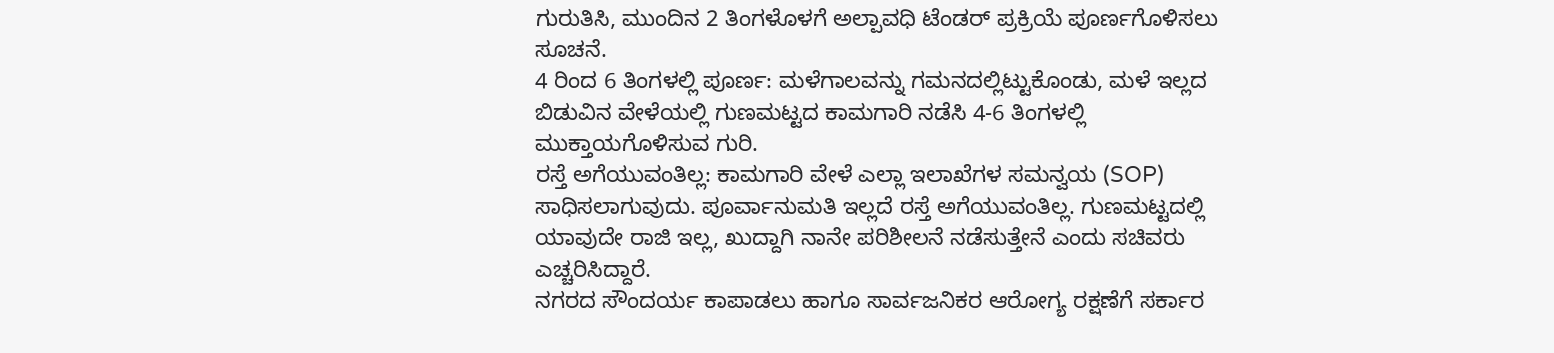ಗುರುತಿಸಿ, ಮುಂದಿನ 2 ತಿಂಗಳೊಳಗೆ ಅಲ್ಪಾವಧಿ ಟೆಂಡರ್ ಪ್ರಕ್ರಿಯೆ ಪೂರ್ಣಗೊಳಿಸಲು ಸೂಚನೆ.
4 ರಿಂದ 6 ತಿಂಗಳಲ್ಲಿ ಪೂರ್ಣ: ಮಳೆಗಾಲವನ್ನು ಗಮನದಲ್ಲಿಟ್ಟುಕೊಂಡು, ಮಳೆ ಇಲ್ಲದ ಬಿಡುವಿನ ವೇಳೆಯಲ್ಲಿ ಗುಣಮಟ್ಟದ ಕಾಮಗಾರಿ ನಡೆಸಿ 4-6 ತಿಂಗಳಲ್ಲಿ ಮುಕ್ತಾಯಗೊಳಿಸುವ ಗುರಿ.
ರಸ್ತೆ ಅಗೆಯುವಂತಿಲ್ಲ: ಕಾಮಗಾರಿ ವೇಳೆ ಎಲ್ಲಾ ಇಲಾಖೆಗಳ ಸಮನ್ವಯ (SOP) ಸಾಧಿಸಲಾಗುವುದು. ಪೂರ್ವಾನುಮತಿ ಇಲ್ಲದೆ ರಸ್ತೆ ಅಗೆಯುವಂತಿಲ್ಲ. ಗುಣಮಟ್ಟದಲ್ಲಿ ಯಾವುದೇ ರಾಜಿ ಇಲ್ಲ, ಖುದ್ದಾಗಿ ನಾನೇ ಪರಿಶೀಲನೆ ನಡೆಸುತ್ತೇನೆ ಎಂದು ಸಚಿವರು ಎಚ್ಚರಿಸಿದ್ದಾರೆ.
ನಗರದ ಸೌಂದರ್ಯ ಕಾಪಾಡಲು ಹಾಗೂ ಸಾರ್ವಜನಿಕರ ಆರೋಗ್ಯ ರಕ್ಷಣೆಗೆ ಸರ್ಕಾರ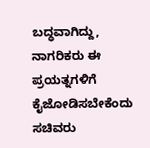ಬದ್ಧವಾಗಿದ್ದು, ನಾಗರಿಕರು ಈ ಪ್ರಯತ್ನಗಳಿಗೆ ಕೈಜೋಡಿಸಬೇಕೆಂದು ಸಚಿವರು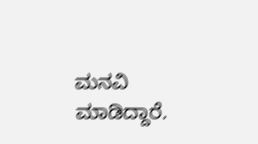ಮನವಿ ಮಾಡಿದ್ದಾರೆ.